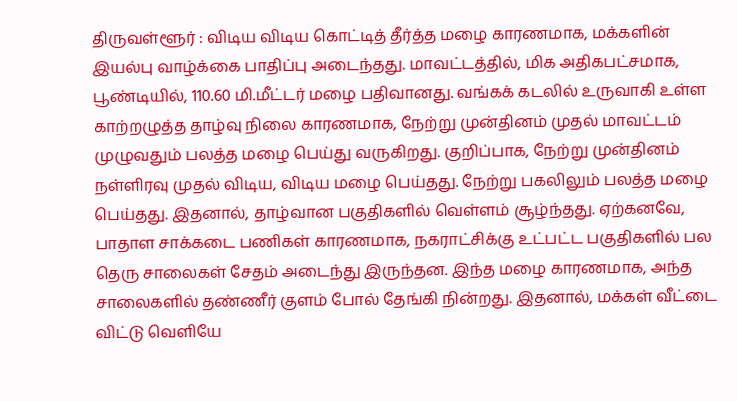திருவள்ளூர் : விடிய விடிய கொட்டித் தீர்த்த மழை காரணமாக, மக்களின் இயல்பு வாழ்க்கை பாதிப்பு அடைந்தது. மாவட்டத்தில், மிக அதிகபட்சமாக, பூண்டியில், 110.60 மி.மீட்டர் மழை பதிவானது. வங்கக் கடலில் உருவாகி உள்ள காற்றழுத்த தாழ்வு நிலை காரணமாக, நேற்று முன்தினம் முதல் மாவட்டம் முழுவதும் பலத்த மழை பெய்து வருகிறது. குறிப்பாக, நேற்று முன்தினம் நள்ளிரவு முதல் விடிய, விடிய மழை பெய்தது. நேற்று பகலிலும் பலத்த மழை பெய்தது. இதனால், தாழ்வான பகுதிகளில் வெள்ளம் சூழ்ந்தது. ஏற்கனவே, பாதாள சாக்கடை பணிகள் காரணமாக, நகராட்சிக்கு உட்பட்ட பகுதிகளில் பல தெரு சாலைகள் சேதம் அடைந்து இருந்தன. இந்த மழை காரணமாக, அந்த சாலைகளில் தண்ணீர் குளம் போல் தேங்கி நின்றது. இதனால், மக்கள் வீட்டை விட்டு வெளியே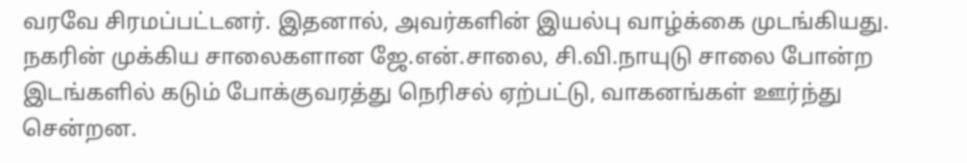வரவே சிரமப்பட்டனர். இதனால், அவர்களின் இயல்பு வாழ்க்கை முடங்கியது. நகரின் முக்கிய சாலைகளான ஜே.என்.சாலை, சி.வி.நாயுடு சாலை போன்ற இடங்களில் கடும் போக்குவரத்து நெரிசல் ஏற்பட்டு, வாகனங்கள் ஊர்ந்து சென்றன.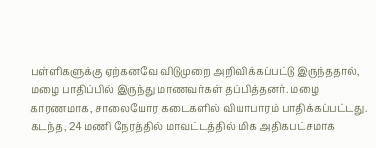பள்ளிகளுக்கு ஏற்கனவே விடுமுறை அறிவிக்கப்பட்டு இருந்ததால், மழை பாதிப்பில் இருந்து மாணவர்கள் தப்பித்தனர். மழை காரணமாக, சாலையோர கடைகளில் வியாபாரம் பாதிக்கப்பட்டது. கடந்த, 24 மணி நேரத்தில் மாவட்டத்தில் மிக அதிகபட்சமாக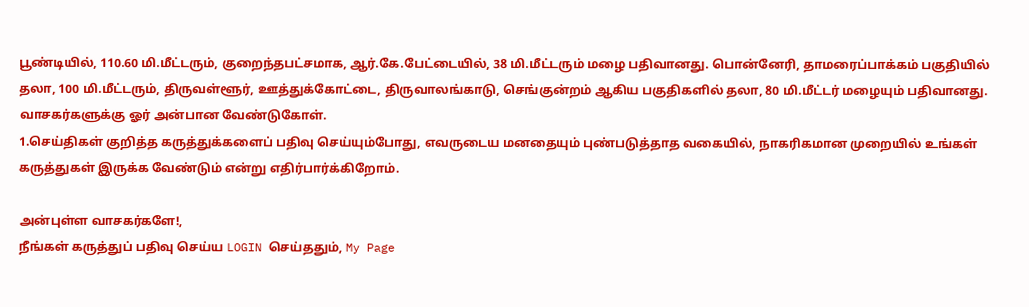பூண்டியில், 110.60 மி.மீட்டரும், குறைந்தபட்சமாக, ஆர்.கே.பேட்டையில், 38 மி.மீட்டரும் மழை பதிவானது. பொன்னேரி, தாமரைப்பாக்கம் பகுதியில் தலா, 100 மி.மீட்டரும், திருவள்ளூர், ஊத்துக்கோட்டை, திருவாலங்காடு, செங்குன்றம் ஆகிய பகுதிகளில் தலா, 80 மி.மீட்டர் மழையும் பதிவானது.
வாசகர்களுக்கு ஓர் அன்பான வேண்டுகோள்.
1.செய்திகள் குறித்த கருத்துக்களைப் பதிவு செய்யும்போது, எவருடைய மனதையும் புண்படுத்தாத வகையில், நாகரிகமான முறையில் உங்கள் கருத்துகள் இருக்க வேண்டும் என்று எதிர்பார்க்கிறோம்.

அன்புள்ள வாசகர்களே!,
நீங்கள் கருத்துப் பதிவு செய்ய LOGIN செய்ததும், My Page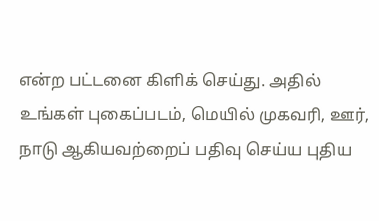என்ற பட்டனை கிளிக் செய்து. அதில் உங்கள் புகைப்படம், மெயில் முகவரி, ஊர், நாடு ஆகியவற்றைப் பதிவு செய்ய புதிய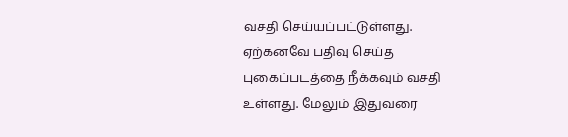வசதி செய்யப்பட்டுள்ளது. ஏற்கனவே பதிவு செய்த புகைப்படத்தை நீக்கவும் வசதி உள்ளது. மேலும் இதுவரை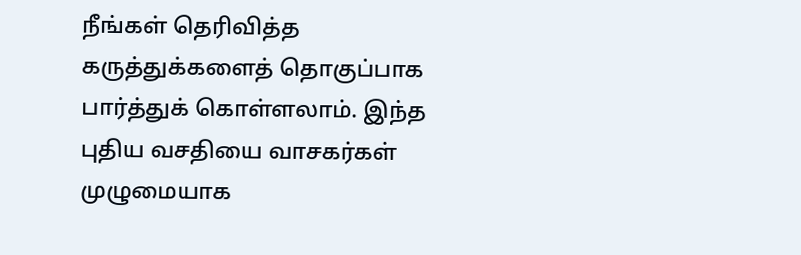நீங்கள் தெரிவித்த கருத்துக்களைத் தொகுப்பாக பார்த்துக் கொள்ளலாம். இந்த புதிய வசதியை வாசகர்கள் முழுமையாக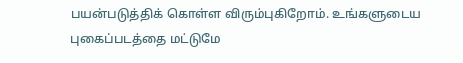பயன்படுத்திக் கொள்ள விரும்புகிறோம். உங்களுடைய புகைப்படத்தை மட்டுமே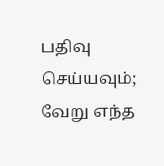பதிவு செய்யவும்; வேறு எந்த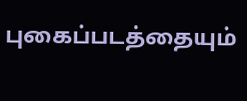புகைப்படத்தையும்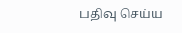பதிவு செய்ய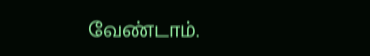வேண்டாம்.